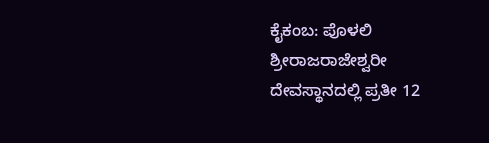ಕೈಕಂಬ: ಪೊಳಲಿ ಶ್ರೀರಾಜರಾಜೇಶ್ವರೀ ದೇವಸ್ಥಾನದಲ್ಲಿ ಪ್ರತೀ 12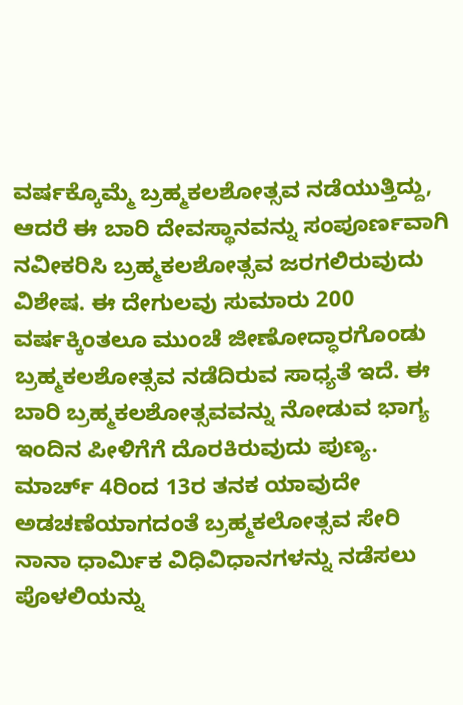ವರ್ಷಕ್ಕೊಮ್ಮೆ ಬ್ರಹ್ಮಕಲಶೋತ್ಸವ ನಡೆಯುತ್ತಿದ್ದು, ಆದರೆ ಈ ಬಾರಿ ದೇವಸ್ಥಾನವನ್ನು ಸಂಪೂರ್ಣವಾಗಿ ನವೀಕರಿಸಿ ಬ್ರಹ್ಮಕಲಶೋತ್ಸವ ಜರಗಲಿರುವುದು ವಿಶೇಷ. ಈ ದೇಗುಲವು ಸುಮಾರು 200 ವರ್ಷಕ್ಕಿಂತಲೂ ಮುಂಚೆ ಜೀಣೋದ್ಧಾರಗೊಂಡು ಬ್ರಹ್ಮಕಲಶೋತ್ಸವ ನಡೆದಿರುವ ಸಾಧ್ಯತೆ ಇದೆ. ಈ ಬಾರಿ ಬ್ರಹ್ಮಕಲಶೋತ್ಸವವನ್ನು ನೋಡುವ ಭಾಗ್ಯ ಇಂದಿನ ಪೀಳಿಗೆಗೆ ದೊರಕಿರುವುದು ಪುಣ್ಯ. ಮಾರ್ಚ್ 4ರಿಂದ 13ರ ತನಕ ಯಾವುದೇ ಅಡಚಣೆಯಾಗದಂತೆ ಬ್ರಹ್ಮಕಲೋತ್ಸವ ಸೇರಿ ನಾನಾ ಧಾರ್ಮಿಕ ವಿಧಿವಿಧಾನಗಳನ್ನು ನಡೆಸಲು ಪೊಳಲಿಯನ್ನು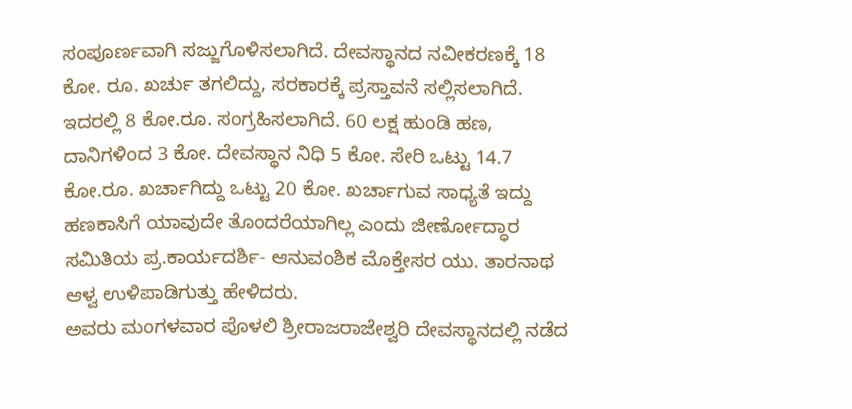ಸಂಪೂರ್ಣವಾಗಿ ಸಜ್ಜುಗೊಳಿಸಲಾಗಿದೆ. ದೇವಸ್ಥಾನದ ನವೀಕರಣಕ್ಕೆ 18 ಕೋ. ರೂ. ಖರ್ಚು ತಗಲಿದ್ದು, ಸರಕಾರಕ್ಕೆ ಪ್ರಸ್ತಾವನೆ ಸಲ್ಲಿಸಲಾಗಿದೆ. ಇದರಲ್ಲಿ 8 ಕೋ.ರೂ. ಸಂಗ್ರಹಿಸಲಾಗಿದೆ. 60 ಲಕ್ಷ ಹುಂಡಿ ಹಣ, ದಾನಿಗಳಿಂದ 3 ಕೋ. ದೇವಸ್ಥಾನ ನಿಧಿ 5 ಕೋ. ಸೇರಿ ಒಟ್ಟು 14.7 ಕೋ.ರೂ. ಖರ್ಚಾಗಿದ್ದು ಒಟ್ಟು 20 ಕೋ. ಖರ್ಚಾಗುವ ಸಾಧ್ಯತೆ ಇದ್ದು ಹಣಕಾಸಿಗೆ ಯಾವುದೇ ತೊಂದರೆಯಾಗಿಲ್ಲ ಎಂದು ಜೀರ್ಣೋದ್ಧಾರ ಸಮಿತಿಯ ಪ್ರ.ಕಾರ್ಯದರ್ಶಿ- ಆನುವಂಶಿಕ ಮೊಕ್ತೇಸರ ಯು. ತಾರನಾಥ ಆಳ್ವ ಉಳಿಪಾಡಿಗುತ್ತು ಹೇಳಿದರು.
ಅವರು ಮಂಗಳವಾರ ಪೊಳಲಿ ಶ್ರೀರಾಜರಾಜೇಶ್ವರಿ ದೇವಸ್ಥಾನದಲ್ಲಿ ನಡೆದ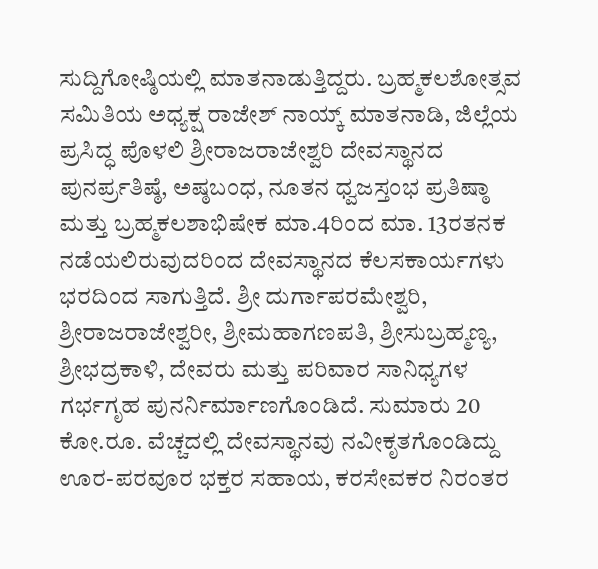ಸುದ್ದಿಗೋಷ್ಠಿಯಲ್ಲಿ ಮಾತನಾಡುತ್ತಿದ್ದರು. ಬ್ರಹ್ಮಕಲಶೋತ್ಸವ ಸಮಿತಿಯ ಅಧ್ಯಕ್ಷ ರಾಜೇಶ್ ನಾಯ್ಕ್ ಮಾತನಾಡಿ, ಜಿಲ್ಲೆಯ ಪ್ರಸಿದ್ಧ ಪೊಳಲಿ ಶ್ರೀರಾಜರಾಜೇಶ್ವರಿ ದೇವಸ್ಥಾನದ ಪುನರ್ಪ್ರತಿಷ್ಠೆ, ಅಷ್ಠಬಂಧ, ನೂತನ ಧ್ವಜಸ್ತಂಭ ಪ್ರತಿಷ್ಠಾ ಮತ್ತು ಬ್ರಹ್ಮಕಲಶಾಭಿಷೇಕ ಮಾ.4ರಿಂದ ಮಾ. 13ರತನಕ ನಡೆಯಲಿರುವುದರಿಂದ ದೇವಸ್ಥಾನದ ಕೆಲಸಕಾರ್ಯಗಳು ಭರದಿಂದ ಸಾಗುತ್ತಿದೆ. ಶ್ರೀ ದುರ್ಗಾಪರಮೇಶ್ವರಿ, ಶ್ರೀರಾಜರಾಜೇಶ್ವರೀ, ಶ್ರೀಮಹಾಗಣಪತಿ, ಶ್ರೀಸುಬ್ರಹ್ಮಣ್ಯ, ಶ್ರೀಭದ್ರಕಾಳಿ, ದೇವರು ಮತ್ತು ಪರಿವಾರ ಸಾನಿಧ್ಯಗಳ ಗರ್ಭಗೃಹ ಪುನರ್ನಿರ್ಮಾಣಗೊಂಡಿದೆ. ಸುಮಾರು 20 ಕೋ.ರೂ. ವೆಚ್ಚದಲ್ಲಿ ದೇವಸ್ಥಾನವು ನವೀಕೃತಗೊಂಡಿದ್ದು ಊರ-ಪರವೂರ ಭಕ್ತರ ಸಹಾಯ, ಕರಸೇವಕರ ನಿರಂತರ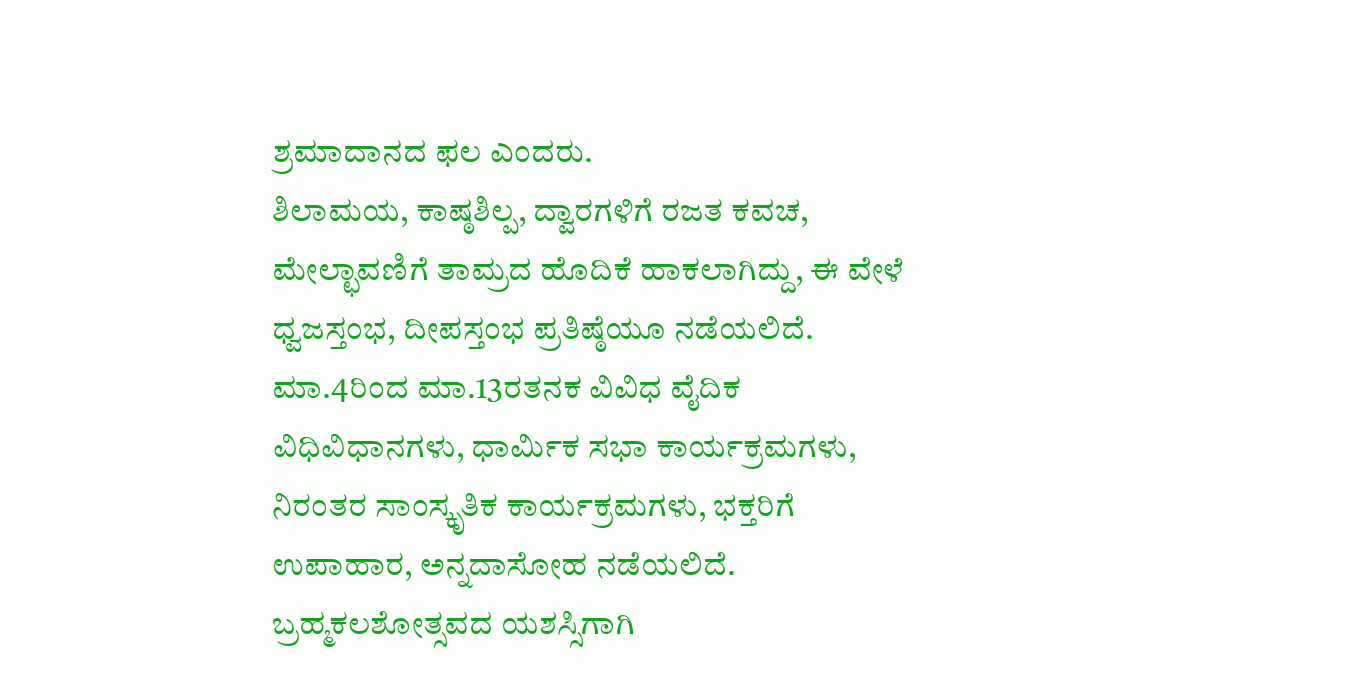ಶ್ರಮಾದಾನದ ಫಲ ಎಂದರು.
ಶಿಲಾಮಯ, ಕಾಷ್ಠಶಿಲ್ಪ, ದ್ವಾರಗಳಿಗೆ ರಜತ ಕವಚ, ಮೇಲ್ಛಾವಣಿಗೆ ತಾಮ್ರದ ಹೊದಿಕೆ ಹಾಕಲಾಗಿದ್ದು, ಈ ವೇಳೆ ಧ್ವಜಸ್ತಂಭ, ದೀಪಸ್ತಂಭ ಪ್ರತಿಷ್ಠೆಯೂ ನಡೆಯಲಿದೆ. ಮಾ.4ರಿಂದ ಮಾ.13ರತನಕ ವಿವಿಧ ವೈದಿಕ ವಿಧಿವಿಧಾನಗಳು, ಧಾರ್ಮಿಕ ಸಭಾ ಕಾರ್ಯಕ್ರಮಗಳು, ನಿರಂತರ ಸಾಂಸ್ಕೃತಿಕ ಕಾರ್ಯಕ್ರಮಗಳು, ಭಕ್ತರಿಗೆ ಉಪಾಹಾರ, ಅನ್ನದಾಸೋಹ ನಡೆಯಲಿದೆ. ಬ್ರಹ್ಮಕಲಶೋತ್ಸವದ ಯಶಸ್ಸಿಗಾಗಿ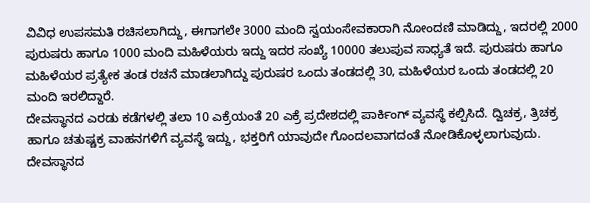ವಿವಿಧ ಉಪಸಮತಿ ರಚಿಸಲಾಗಿದ್ದು, ಈಗಾಗಲೇ 3000 ಮಂದಿ ಸ್ವಯಂಸೇವಕಾರಾಗಿ ನೋಂದಣಿ ಮಾಡಿದ್ದು, ಇದರಲ್ಲಿ 2000 ಪುರುಷರು ಹಾಗೂ 1000 ಮಂದಿ ಮಹಿಳೆಯರು ಇದ್ದು ಇದರ ಸಂಖ್ಯೆ 10000 ತಲುಪುವ ಸಾಧ್ಯತೆ ಇದೆ. ಪುರುಷರು ಹಾಗೂ ಮಹಿಳೆಯರ ಪ್ರತ್ಯೇಕ ತಂಡ ರಚನೆ ಮಾಡಲಾಗಿದ್ದು ಪುರುಷರ ಒಂದು ತಂಡದಲ್ಲಿ 30, ಮಹಿಳೆಯರ ಒಂದು ತಂಡದಲ್ಲಿ 20 ಮಂದಿ ಇರಲಿದ್ದಾರೆ.
ದೇವಸ್ಥಾನದ ಎರಡು ಕಡೆಗಳಲ್ಲಿ ತಲಾ 10 ಎಕ್ರೆಯಂತೆ 20 ಎಕ್ರೆ ಪ್ರದೇಶದಲ್ಲಿ ಪಾರ್ಕಿಂಗ್ ವ್ಯವಸ್ಥೆ ಕಲ್ಪಿಸಿದೆ. ದ್ವಿಚಕ್ರ, ತ್ರಿಚಕ್ರ ಹಾಗೂ ಚತುಷ್ಚಕ್ರ ವಾಹನಗಳಿಗೆ ವ್ಯವಸ್ಥೆ ಇದ್ದು, ಭಕ್ತರಿಗೆ ಯಾವುದೇ ಗೊಂದಲವಾಗದಂತೆ ನೋಡಿಕೊಳ್ಳಲಾಗುವುದು. ದೇವಸ್ಥಾನದ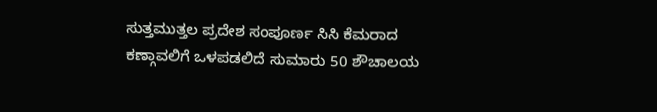ಸುತ್ತಮುತ್ತಲ ಪ್ರದೇಶ ಸಂಪೂರ್ಣ ಸಿಸಿ ಕೆಮರಾದ ಕಣ್ಗಾವಲಿಗೆ ಒಳಪಡಲಿದೆ ಸುಮಾರು 50 ಶೌಚಾಲಯ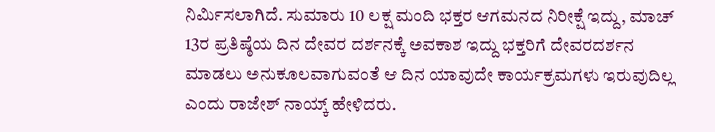ನಿರ್ಮಿಸಲಾಗಿದೆ. ಸುಮಾರು 10 ಲಕ್ಷ ಮಂದಿ ಭಕ್ತರ ಆಗಮನದ ನಿರೀಕ್ಷೆ ಇದ್ದು, ಮಾಚ್ 13ರ ಪ್ರತಿಷ್ಠೆಯ ದಿನ ದೇವರ ದರ್ಶನಕ್ಕೆ ಅವಕಾಶ ಇದ್ದು ಭಕ್ತರಿಗೆ ದೇವರದರ್ಶನ ಮಾಡಲು ಅನುಕೂಲವಾಗುವಂತೆ ಆ ದಿನ ಯಾವುದೇ ಕಾರ್ಯಕ್ರಮಗಳು ಇರುವುದಿಲ್ಲ ಎಂದು ರಾಜೇಶ್ ನಾಯ್ಕ್ ಹೇಳಿದರು.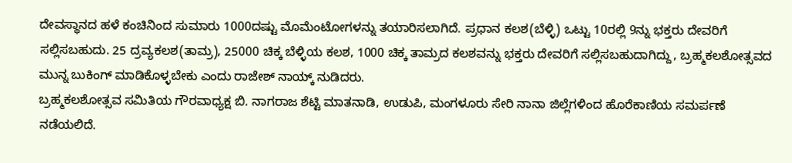ದೇವಸ್ಥಾನದ ಹಳೆ ಕಂಚಿನಿಂದ ಸುಮಾರು 1000ದಷ್ಟು ಮೊಮೆಂಟೋಗಳನ್ನು ತಯಾರಿಸಲಾಗಿದೆ. ಪ್ರಧಾನ ಕಲಶ(ಬೆಳ್ಳಿ) ಒಟ್ಟು 10ರಲ್ಲಿ 9ನ್ನು ಭಕ್ತರು ದೇವರಿಗೆ ಸಲ್ಲಿಸಬಹುದು. 25 ದ್ರವ್ಯಕಲಶ(ತಾಮ್ರ), 25000 ಚಿಕ್ಕ ಬೆಳ್ಳಿಯ ಕಲಶ, 1000 ಚಿಕ್ಕ ತಾಮ್ರದ ಕಲಶವನ್ನು ಭಕ್ತರು ದೇವರಿಗೆ ಸಲ್ಲಿಸಬಹುದಾಗಿದ್ದು, ಬ್ರಹ್ಮಕಲಶೋತ್ಸವದ ಮುನ್ನ ಬುಕಿಂಗ್ ಮಾಡಿಕೊಳ್ಳಬೇಕು ಎಂದು ರಾಜೇಶ್ ನಾಯ್ಕ್ ನುಡಿದರು.
ಬ್ರಹ್ಮಕಲಶೋತ್ಸವ ಸಮಿತಿಯ ಗೌರವಾಧ್ಯಕ್ಷ ಬಿ. ನಾಗರಾಜ ಶೆಟ್ಟಿ ಮಾತನಾಡಿ, ಉಡುಪಿ, ಮಂಗಳೂರು ಸೇರಿ ನಾನಾ ಜಿಲ್ಲೆಗಳಿಂದ ಹೊರೆಕಾಣಿಯ ಸಮರ್ಪಣೆ ನಡೆಯಲಿದೆ.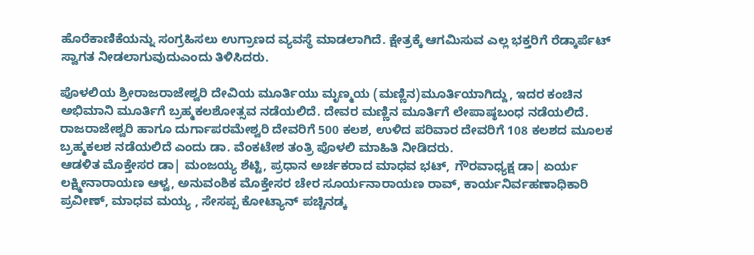ಹೊರೆಕಾಣಿಕೆಯನ್ನು ಸಂಗ್ರಹಿಸಲು ಉಗ್ರಾಣದ ವ್ಯವಸ್ಥೆ ಮಾಡಲಾಗಿದೆ. ಕ್ಷೇತ್ರಕ್ಕೆ ಆಗಮಿಸುವ ಎಲ್ಲ ಭಕ್ತರಿಗೆ ರೆಡ್ಕಾರ್ಪೆಟ್ ಸ್ವಾಗತ ನೀಡಲಾಗುವುದುಎಂದು ತಿಳಿಸಿದರು.

ಪೊಳಲಿಯ ಶ್ರೀರಾಜರಾಜೇಶ್ವರಿ ದೇವಿಯ ಮೂರ್ತಿಯು ಮೃಣ್ಮಯ (ಮಣ್ಣಿನ)ಮೂರ್ತಿಯಾಗಿದ್ದು, ಇದರ ಕಂಚಿನ ಅಭಿಮಾನಿ ಮೂರ್ತಿಗೆ ಬ್ರಹ್ಮಕಲಶೋತ್ಸವ ನಡೆಯಲಿದೆ. ದೇವರ ಮಣ್ಣಿನ ಮೂರ್ತಿಗೆ ಲೇಪಾಷ್ಠಬಂಧ ನಡೆಯಲಿದೆ. ರಾಜರಾಜೇಶ್ವರಿ ಹಾಗೂ ದುರ್ಗಾಪರಮೇಶ್ವರಿ ದೇವರಿಗೆ 500 ಕಲಶ, ಉಳಿದ ಪರಿವಾರ ದೇವರಿಗೆ 108 ಕಲಶದ ಮೂಲಕ ಬ್ರಹ್ಮಕಲಶ ನಡೆಯಲಿದೆ ಎಂದು ಡಾ. ವೆಂಕಟೇಶ ತಂತ್ರಿ ಪೊಳಲಿ ಮಾಹಿತಿ ನೀಡಿದರು.
ಆಡಳಿತ ಮೊಕ್ತೇಸರ ಡಾ| ಮಂಜಯ್ಯ ಶೆಟ್ಟಿ, ಪ್ರಧಾನ ಅರ್ಚಕರಾದ ಮಾಧವ ಭಟ್, ಗೌರವಾಧ್ಯಕ್ಷ ಡಾ| ಏರ್ಯ ಲಕ್ಷ್ಮೀನಾರಾಯಣ ಆಳ್ವ, ಅನುವಂಶಿಕ ಮೊಕ್ತೇಸರ ಚೇರ ಸೂರ್ಯನಾರಾಯಣ ರಾವ್, ಕಾರ್ಯನಿರ್ವಹಣಾಧಿಕಾರಿ ಪ್ರವೀಣ್, ಮಾಧವ ಮಯ್ಯ , ಸೇಸಪ್ಪ ಕೋಟ್ಯಾನ್ ಪಚ್ಚಿನಡ್ಕ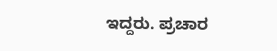ಇದ್ದರು. ಪ್ರಚಾರ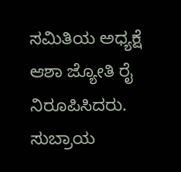ಸಮಿತಿಯ ಅಧ್ಯಕ್ಷೆ ಆಶಾ ಜ್ಯೋತಿ ರೈ ನಿರೂಪಿಸಿದರು. ಸುಬ್ರಾಯ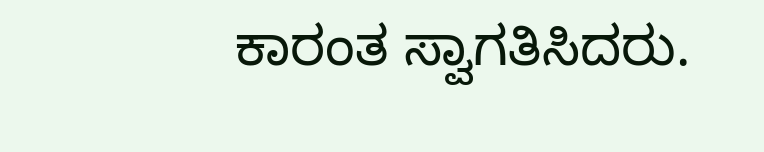ಕಾರಂತ ಸ್ವಾಗತಿಸಿದರು.